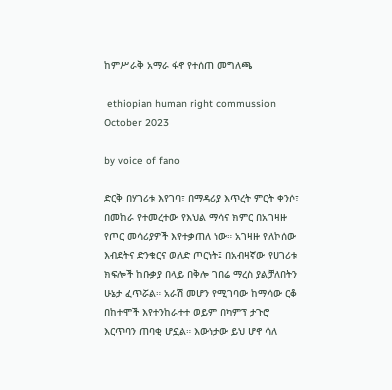ከምሥራቅ አማራ ፋኖ የተሰጠ መግለጫ

 ethiopian human right commussion
October 2023

by voice of fano

ድርቅ በሃገሪቱ እየገባ፣ በማዳሪያ እጥረት ምርት ቀንሶ፣ በመከራ የተመረተው የእህል ማሳና ክምር በአገዛዙ የጦር መሳሪያዎች እየተቃጠለ ነው። አገዛዙ የለኮሰው እብደትና ድንቁርና ወለድ ጦርነት፤ በአብዛኛው የሀገሪቱ ክፍሎች ከቡቃያ በላይ በቅሎ ገበሬ ማረስ ያልቻለበትን ሁኔታ ፈጥሯል። አራሽ መሆን የሚገባው ከማሳው ርቆ በከተሞች እየተንከራተተ ወይም በካምፕ ታጉሮ እርጥባን ጠባቂ ሆኗል። እውነታው ይህ ሆኖ ሳለ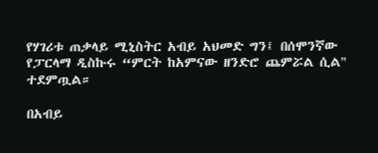የሃገሪቱ ጠቃላይ ሚኒስትር አብይ አህመድ ግን፤ በሰሞንኛው የፓርላማ ዲስኩሩ “ምርት ከአምናው ዘንድሮ ጨምሯል ሲል" ተደምጧል።

በአብይ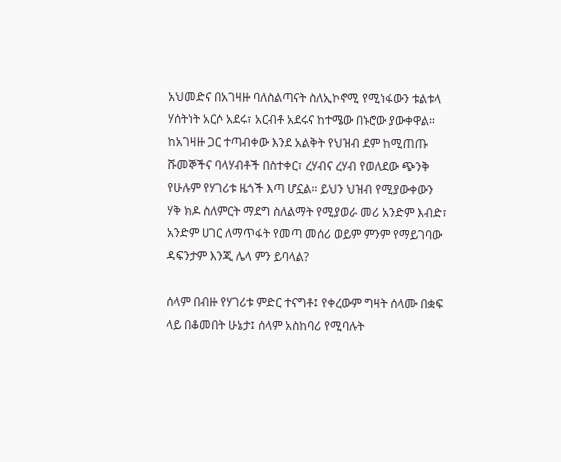አህመድና በአገዛዙ ባለስልጣናት ስለኢኮኖሚ የሚነፋውን ቱልቱላ ሃሰትነት አርሶ አደሩ፣ አርብቶ አደሩና ከተሜው በኑሮው ያውቀዋል። ከአገዛዙ ጋር ተጣብቀው እንደ አልቅት የህዝብ ደም ከሚጠጡ ሹመኞችና ባላሃብቶች በስተቀር፣ ረሃብና ረሃብ የወለደው ጭንቅ የሁሉም የሃገሪቱ ዜጎች እጣ ሆኗል። ይህን ህዝብ የሚያውቀውን ሃቅ ክዶ ስለምርት ማደግ ስለልማት የሚያወራ መሪ አንድም እብድ፣ አንድም ሀገር ለማጥፋት የመጣ መሰሪ ወይም ምንም የማይገባው ዳፍንታም እንጂ ሌላ ምን ይባላል?

ሰላም በብዙ የሃገሪቱ ምድር ተናግቶ፤ የቀረውም ግዛት ሰላሙ በቋፍ ላይ በቆመበት ሁኔታ፤ ሰላም አስከባሪ የሚባሉት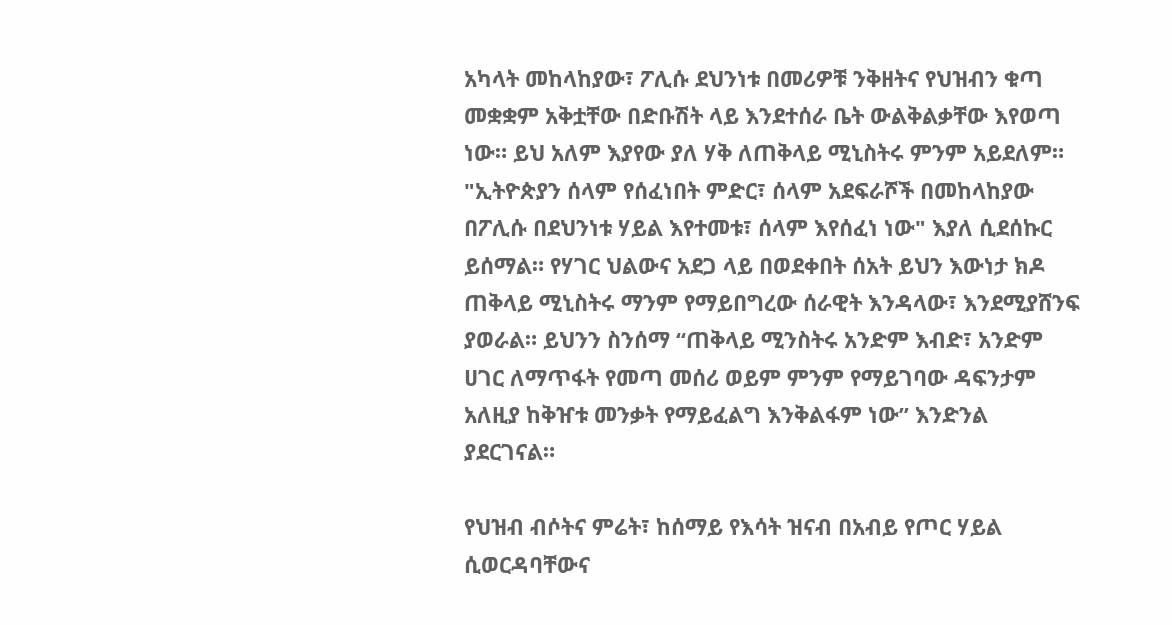አካላት መከላከያው፣ ፖሊሱ ደህንነቱ በመሪዎቹ ንቅዘትና የህዝብን ቁጣ መቋቋም አቅቷቸው በድቡሽት ላይ እንደተሰራ ቤት ውልቅልቃቸው እየወጣ ነው። ይህ አለም እያየው ያለ ሃቅ ለጠቅላይ ሚኒስትሩ ምንም አይደለም። "ኢትዮጵያን ሰላም የሰፈነበት ምድር፣ ሰላም አደፍራሾች በመከላከያው በፖሊሱ በደህንነቱ ሃይል እየተመቱ፣ ሰላም እየሰፈነ ነው" እያለ ሲደሰኩር ይሰማል። የሃገር ህልውና አደጋ ላይ በወደቀበት ሰአት ይህን እውነታ ክዶ ጠቅላይ ሚኒስትሩ ማንም የማይበግረው ሰራዊት እንዳላው፣ እንደሚያሸንፍ ያወራል። ይህንን ስንሰማ “ጠቅላይ ሚንስትሩ አንድም እብድ፣ አንድም ሀገር ለማጥፋት የመጣ መሰሪ ወይም ምንም የማይገባው ዳፍንታም አለዚያ ከቅዠቱ መንቃት የማይፈልግ እንቅልፋም ነው” እንድንል ያደርገናል።

የህዝብ ብሶትና ምሬት፣ ከሰማይ የእሳት ዝናብ በአብይ የጦር ሃይል ሲወርዳባቸውና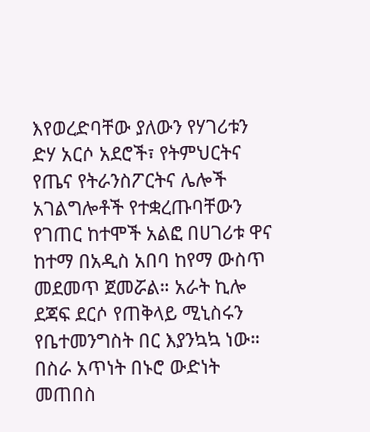እየወረድባቸው ያለውን የሃገሪቱን ድሃ አርሶ አደሮች፣ የትምህርትና የጤና የትራንስፖርትና ሌሎች አገልግሎቶች የተቋረጡባቸውን የገጠር ከተሞች አልፎ በሀገሪቱ ዋና ከተማ በአዲስ አበባ ከየማ ውስጥ መደመጥ ጀመሯል። አራት ኪሎ ደጃፍ ደርሶ የጠቅላይ ሚኒስሩን የቤተመንግስት በር እያንኳኳ ነው። በስራ አጥነት በኑሮ ውድነት መጠበስ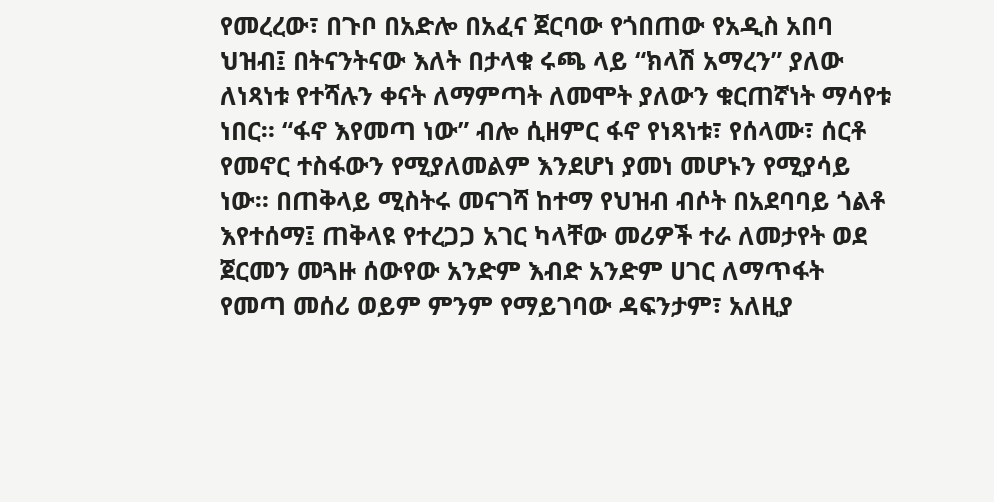የመረረው፣ በጉቦ በአድሎ በአፈና ጀርባው የጎበጠው የአዲስ አበባ ህዝብ፤ በትናንትናው እለት በታላቁ ሩጫ ላይ “ክላሽ አማረን” ያለው ለነጻነቱ የተሻሉን ቀናት ለማምጣት ለመሞት ያለውን ቁርጠኛነት ማሳየቱ ነበር። “ፋኖ እየመጣ ነው” ብሎ ሲዘምር ፋኖ የነጻነቱ፣ የሰላሙ፣ ሰርቶ የመኖር ተስፋውን የሚያለመልም እንደሆነ ያመነ መሆኑን የሚያሳይ ነው። በጠቅላይ ሚስትሩ መናገሻ ከተማ የህዝብ ብሶት በአደባባይ ጎልቶ እየተሰማ፤ ጠቅላዩ የተረጋጋ አገር ካላቸው መሪዎች ተራ ለመታየት ወደ ጀርመን መጓዙ ሰውየው አንድም እብድ አንድም ሀገር ለማጥፋት የመጣ መሰሪ ወይም ምንም የማይገባው ዳፍንታም፣ አለዚያ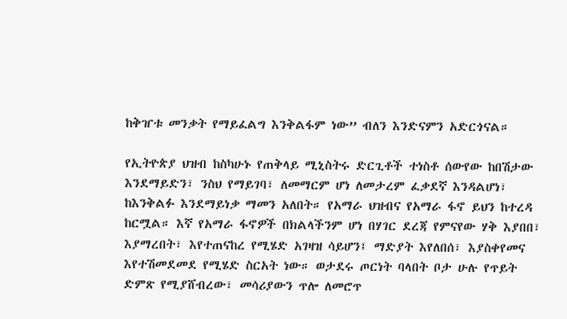ከቅዠቱ መንቃት የማይፈልግ እንቅልፋም ነው” ብለን እንድናምን አድርጎናል።

የኢትዮጵያ ህዝብ ከስካሁኑ የጠቅላይ ሚኒስትሩ ድርጊቶች ተነስቶ ሰውየው ከበሽታው እንደማይድን፣ ንስህ የማይገባ፣ ለመማርም ሆነ ለመታረም ፈቃደኛ እንዳልሆነ፣ ከእንቅልፉ እንደማይነቃ ማመን አለበት። የአማራ ህዝብና የአማራ ፋኖ ይህን ከተረዳ ከርሟል። እኛ የአማራ ፋኖዎች በክልላችንም ሆነ በሃገር ደረጃ የምናየው ሃቅ እያበበ፣ እያማረበት፣ እየተጠናከረ የሚሄድ አገዛዝ ሳይሆን፤ ማድያት እየለበሰ፣ እያስቀየመና እየተሽመደመደ የሚሄድ ስርአት ነው። ወታደሩ ጦርነት ባላበት ቦታ ሁሉ የጥይት ድምጽ የሚያሸብረው፣ መሳሪያውን ጥሎ ለመሮጥ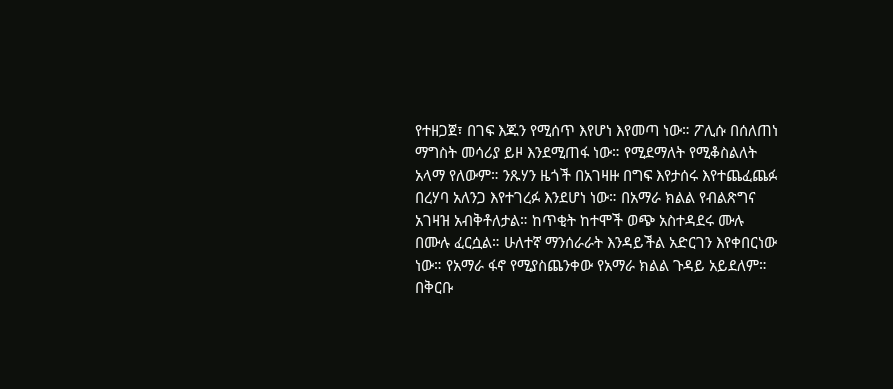የተዘጋጀ፣ በገፍ እጁን የሚሰጥ እየሆነ እየመጣ ነው። ፖሊሱ በሰለጠነ ማግስት መሳሪያ ይዞ እንደሚጠፋ ነው። የሚደማለት የሚቆስልለት አላማ የለውም። ንጹሃን ዜጎች በአገዛዙ በግፍ እየታሰሩ እየተጨፈጨፉ በረሃባ አለንጋ እየተገረፉ እንደሆነ ነው። በአማራ ክልል የብልጽግና አገዛዝ አብቅቶለታል። ከጥቂት ከተሞች ወጭ አስተዳደሩ ሙሉ በሙሉ ፈርሷል። ሁለተኛ ማንሰራራት እንዳይችል አድርገን እየቀበርነው ነው። የአማራ ፋኖ የሚያስጨንቀው የአማራ ክልል ጉዳይ አይደለም። በቅርቡ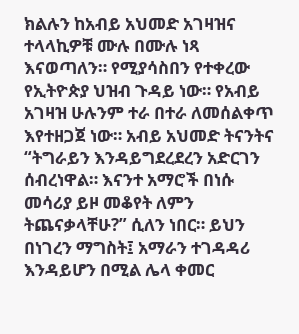ክልሉን ከአብይ አህመድ አገዛዝና ተላላኪዎቹ ሙሉ በሙሉ ነጻ እናወጣለን። የሚያሳስበን የተቀረው የኢትዮጵያ ህዝብ ጉዳይ ነው። የአብይ አገዛዝ ሁሉንም ተራ በተራ ለመሰልቀጥ እየተዘጋጀ ነው። አብይ አህመድ ትናንትና “ትግራይን እንዳይግደረደረን አድርገን ሰብረነዋል። እናንተ አማሮች በነሱ መሳሪያ ይዞ መቆየት ለምን ትጨናቃላቸሁ?” ሲለን ነበር። ይህን በነገረን ማግስት፤ አማራን ተገዳዳሪ እንዳይሆን በሚል ሌላ ቀመር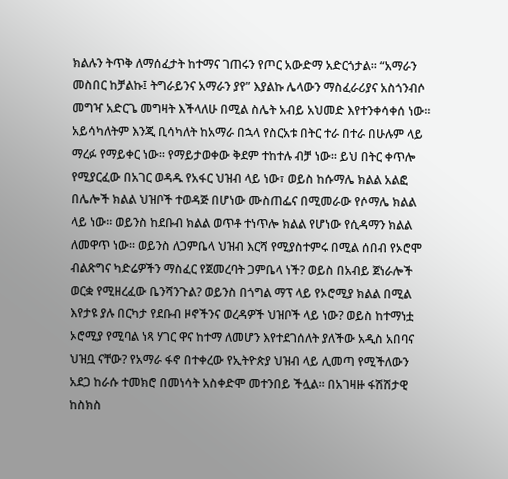ክልሉን ትጥቅ ለማሰፈታት ከተማና ገጠሩን የጦር አውድማ አድርጎታል። “አማራን መስበር ከቻልኩ፤ ትግራይንና አማራን ያየ” እያልኩ ሌላውን ማስፈራሪያና አስጎንብሶ መግዣ አድርጌ መግዛት እችላለሁ በሚል ስሌት አብይ አህመድ እየተንቀሳቀሰ ነው። አይሳካለትም እንጂ ቢሳካለት ከአማራ በኋላ የስርአቱ በትር ተራ በተራ በሁሉም ላይ ማረፉ የማይቀር ነው። የማይታወቀው ቅደም ተከተሉ ብቻ ነው። ይህ በትር ቀጥሎ የሚያርፈው በአገር ወዳዱ የአፋር ህዝብ ላይ ነው፣ ወይስ ከሱማሌ ክልል አልፎ በሌሎች ክልል ህዝቦች ተወዳጅ በሆነው ሙስጠፌና በሚመራው የሶማሌ ክልል ላይ ነው። ወይንስ ከደቡብ ክልል ወጥቶ ተነጥሎ ክልል የሆነው የሲዳማን ክልል ለመዋጥ ነው። ወይንስ ለጋምቤላ ህዝብ እርሻ የሚያስተምሩ በሚል ሰበብ የኦሮሞ ብልጽግና ካድሬዎችን ማስፈር የጀመረባት ጋምቤላ ነች? ወይስ በአብይ ጀነራሎች ወርቋ የሚዘረፈው ቤንሻንጉል? ወይንስ በጎግል ማፕ ላይ የኦሮሚያ ክልል በሚል እየታዩ ያሉ በርካታ የደቡብ ዞኖችንና ወረዳዎች ህዝቦች ላይ ነው? ወይስ ከተማነቷ ኦሮሚያ የሚባል ነጻ ሃገር ዋና ከተማ ለመሆን እየተደገሰለት ያለችው አዲስ አበባና ህዝቧ ናቸው? የአማራ ፋኖ በተቀረው የኢትዮጵያ ህዝብ ላይ ሊመጣ የሚችለውን አደጋ ከራሱ ተመክሮ በመነሳት አስቀድሞ መተንበይ ችሏል። በአገዛዙ ፋሽሽታዊ ከስክስ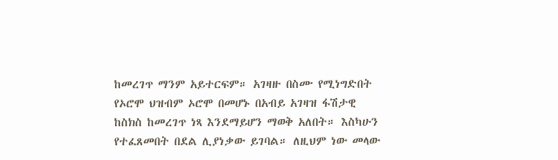ከመረገጥ ማንም አይተርፍም። አገዛዙ በስሙ የሚነግድበት የኦሮሞ ህዝብም ኦሮሞ በመሆኑ በአብይ አገዛዝ ፋሽታዊ ከስክስ ከመረገጥ ነጻ እንደማይሆን ማወቅ አለበት። እስካሁን የተፈጸመበት በደል ሊያነቃው ይገባል። ለዚህም ነው መላው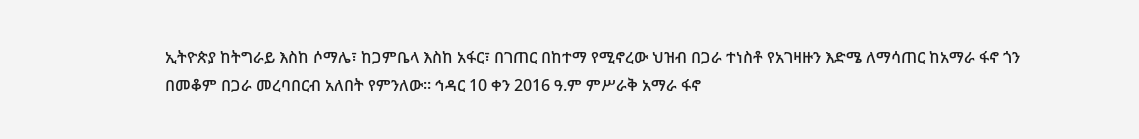ኢትዮጵያ ከትግራይ እስከ ሶማሌ፣ ከጋምቤላ እስከ አፋር፣ በገጠር በከተማ የሚኖረው ህዝብ በጋራ ተነስቶ የአገዛዙን እድሜ ለማሳጠር ከአማራ ፋኖ ጎን በመቆም በጋራ መረባበርብ አለበት የምንለው። ኅዳር 10 ቀን 2016 ዓ.ም ምሥራቅ አማራ ፋኖ